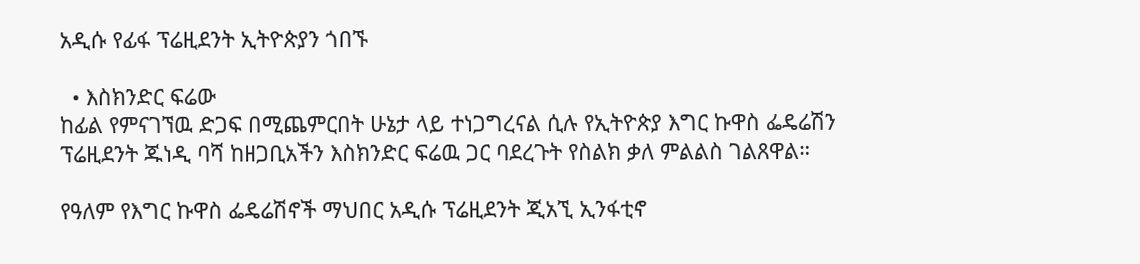አዲሱ የፊፋ ፕሬዚደንት ኢትዮጵያን ጎበኙ

  • እስክንድር ፍሬው
ከፊል የምናገኘዉ ድጋፍ በሚጨምርበት ሁኔታ ላይ ተነጋግረናል ሲሉ የኢትዮጵያ እግር ኩዋስ ፌዴሬሽን ፕሬዚደንት ጁነዲ ባሻ ከዘጋቢአችን እስክንድር ፍሬዉ ጋር ባደረጉት የስልክ ቃለ ምልልስ ገልጸዋል።

የዓለም የእግር ኩዋስ ፌዴሬሽኖች ማህበር አዲሱ ፕሬዚደንት ጂአኚ ኢንፋቲኖ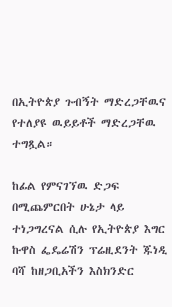በኢትዮጵያ ጉብኝት ማድረጋቸዉና የተለያዩ ዉይይቶች ማድረጋቸዉ ተግጿል።

ከፊል የምናገኘዉ ድጋፍ በሚጨምርበት ሁኔታ ላይ ተነጋግረናል ሲሉ የኢትዮጵያ እግር ኩዋስ ፌዴሬሽን ፕሬዚደንት ጁነዲ ባሻ ከዘጋቢአችን እስክንድር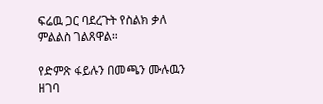ፍሬዉ ጋር ባደረጉት የስልክ ቃለ ምልልስ ገልጸዋል።

የድምጽ ፋይሉን በመጫን ሙሉዉን ዘገባ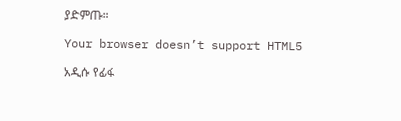ያድምጡ።

Your browser doesn’t support HTML5

አዲሱ የፊፋ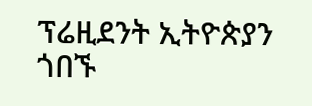ፕሬዚደንት ኢትዮጵያን ጎበኙ